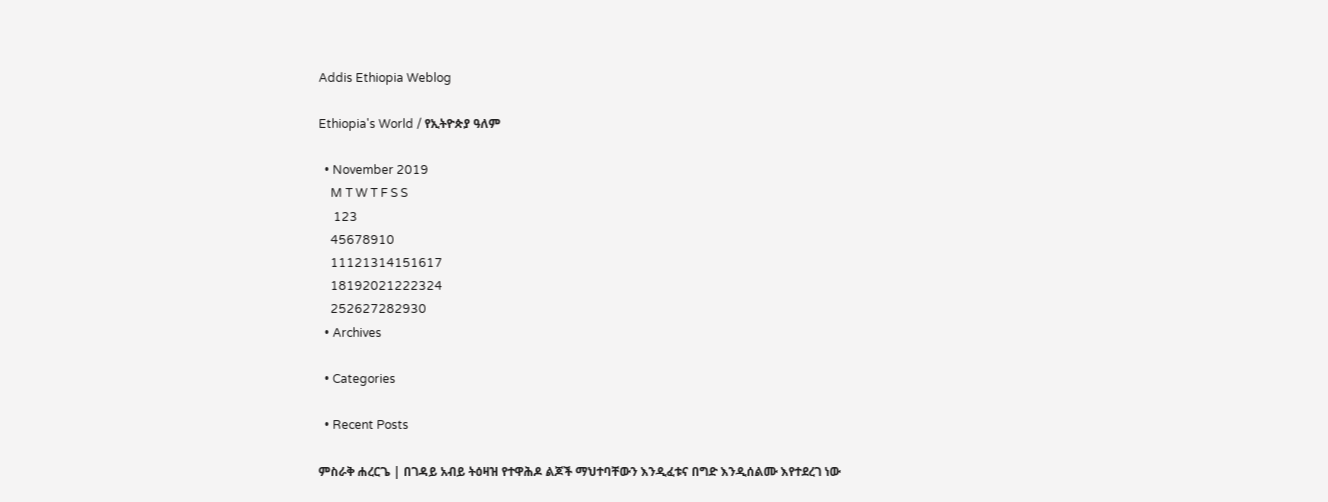Addis Ethiopia Weblog

Ethiopia's World / የኢትዮጵያ ዓለም

  • November 2019
    M T W T F S S
     123
    45678910
    11121314151617
    18192021222324
    252627282930
  • Archives

  • Categories

  • Recent Posts

ምስራቅ ሐረርጌ | በገዳይ አብይ ትዕዛዝ የተዋሕዶ ልጆች ማህተባቸውን እንዲፈቱና በግድ እንዲሰልሙ እየተደረገ ነው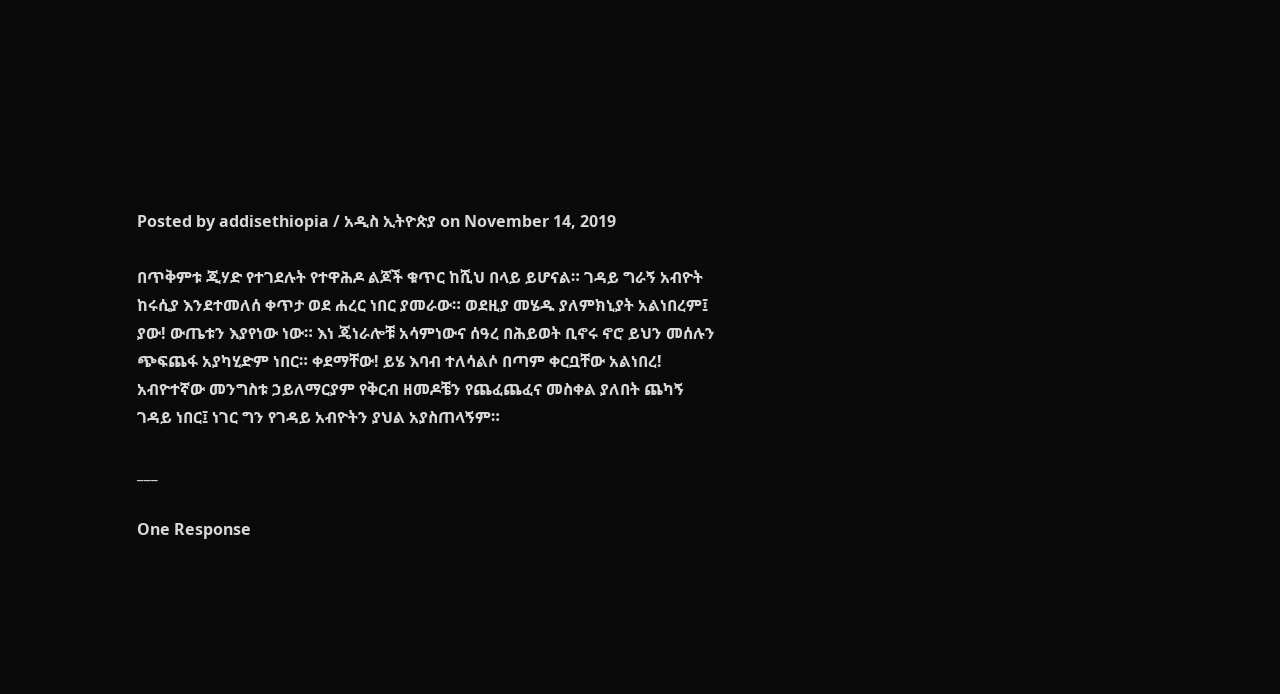Posted by addisethiopia / አዲስ ኢትዮጵያ on November 14, 2019

በጥቅምቱ ጂሃድ የተገደሉት የተዋሕዶ ልጆች ቁጥር ከሺህ በላይ ይሆናል። ገዳይ ግራኝ አብዮት ከሩሲያ እንደተመለሰ ቀጥታ ወደ ሐረር ነበር ያመራው። ወደዚያ መሄዱ ያለምክኒያት አልነበረም፤ ያው! ውጤቱን እያየነው ነው። እነ ጄነራሎቹ አሳምነውና ሰዓረ በሕይወት ቢኖሩ ኖሮ ይህን መሰሉን ጭፍጨፋ አያካሂድም ነበር። ቀደማቸው! ይሄ እባብ ተለሳልሶ በጣም ቀርቧቸው አልነበረ! አብዮተኛው መንግስቱ ኃይለማርያም የቅርብ ዘመዶቼን የጨፈጨፈና መስቀል ያለበት ጨካኝ ገዳይ ነበር፤ ነገር ግን የገዳይ አብዮትን ያህል አያስጠላኝም።

___

One Response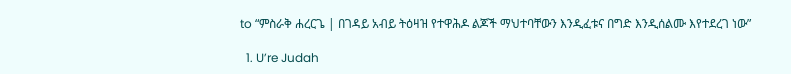to “ምስራቅ ሐረርጌ | በገዳይ አብይ ትዕዛዝ የተዋሕዶ ልጆች ማህተባቸውን እንዲፈቱና በግድ እንዲሰልሙ እየተደረገ ነው”

  1. U’re Judah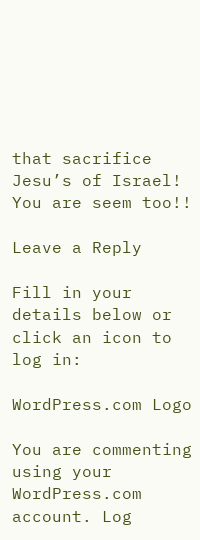that sacrifice Jesu’s of Israel! You are seem too!!

Leave a Reply

Fill in your details below or click an icon to log in:

WordPress.com Logo

You are commenting using your WordPress.com account. Log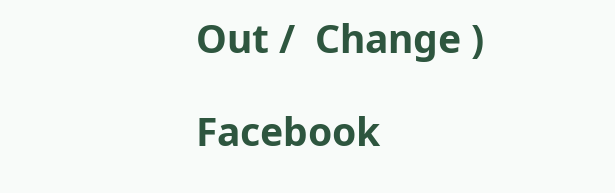Out /  Change )

Facebook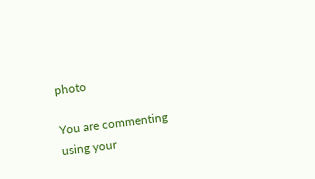photo

You are commenting using your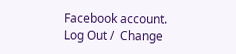Facebook account. Log Out /  Change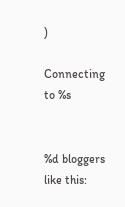)

Connecting to %s


%d bloggers like this: